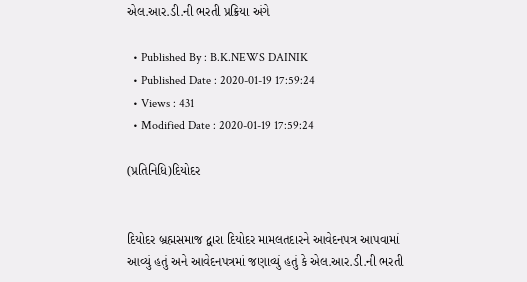એલ.આર.ડી.ની ભરતી પ્રક્રિયા અંગે

  • Published By : B.K.NEWS DAINIK
  • Published Date : 2020-01-19 17:59:24
  • Views : 431
  • Modified Date : 2020-01-19 17:59:24

(પ્રતિનિધિ)દિયોદર


દિયોદર બ્રહ્મસમાજ દ્વારા દિયોદર મામલતદારને આવેદનપત્ર આપવામાં આવ્યું હતું અને આવેદનપત્રમાં જણાવ્યું હતું કે એલ.આર.ડી.ની ભરતી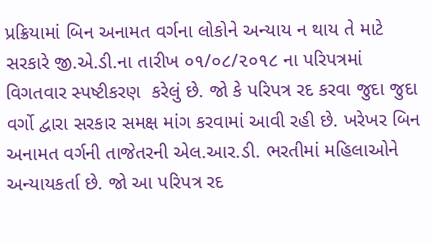પ્રક્રિયામાં બિન અનામત વર્ગના લોકોને અન્યાય ન થાય તે માટે સરકારે જી.એ.ડી.ના તારીખ ૦૧/૦૮/૨૦૧૮ ના પરિપત્રમાં  વિગતવાર સ્પષ્ટીકરણ  કરેલું છે. જો કે પરિપત્ર રદ કરવા જુદા જુદા વર્ગો દ્વારા સરકાર સમક્ષ માંગ કરવામાં આવી રહી છે. ખરેખર બિન અનામત વર્ગની તાજેતરની એલ.આર.ડી. ભરતીમાં મહિલાઓને અન્યાયકર્તા છે. જો આ પરિપત્ર રદ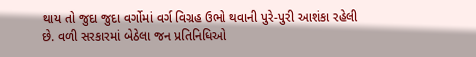થાય તો જુદા જુદા વર્ગોમાં વર્ગ વિગ્રહ ઉભો થવાની પુરે-પુરી આશંકા રહેલી છે. વળી સરકારમાં બેઠેલા જન પ્રતિનિધિઓ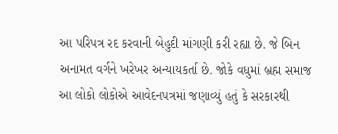આ પરિપત્ર રદ કરવાની બેહુદી માંગણી કરી રહ્યા છે. જે બિન અનામત વર્ગને ખરેખર અન્યાયકર્તા છે. જોકે વધુમાં બ્રહ્મ સમાજ આ લોકો લોકોએ આવેદનપત્રમાં જણાવ્યું હતું કે સરકારથી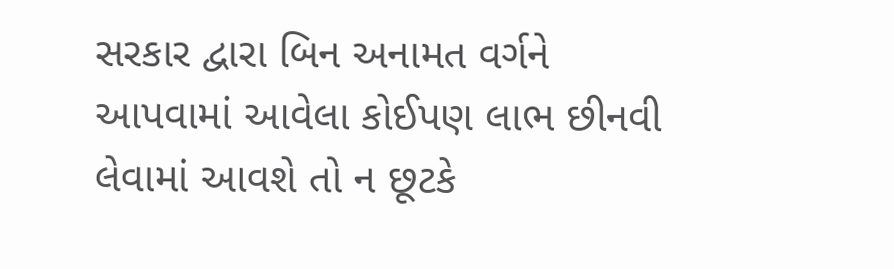સરકાર દ્વારા બિન અનામત વર્ગને આપવામાં આવેલા કોઈપણ લાભ છીનવી લેવામાં આવશે તો ન છૂટકે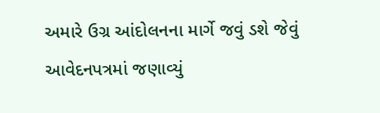અમારે ઉગ્ર આંદોલનના માર્ગે જવું ડશે જેવું આવેદનપત્રમાં જણાવ્યું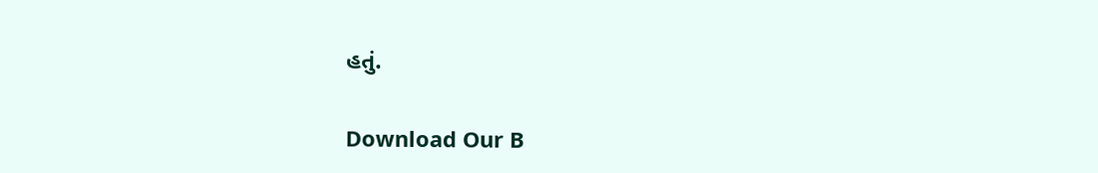હતું.


Download Our B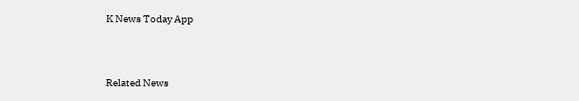K News Today App



Related News